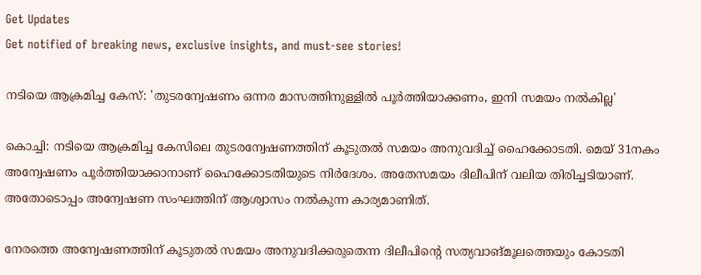Get Updates
Get notified of breaking news, exclusive insights, and must-see stories!

നടിയെ ആക്രമിച്ച കേസ്: 'തുടരന്വേഷണം ഒന്നര മാസത്തിനുള്ളില്‍ പൂര്‍ത്തിയാക്കണം, ഇനി സമയം നല്‍കില്ല'

കൊച്ചി: നടിയെ ആക്രമിച്ച കേസിലെ തുടരന്വേഷണത്തിന് കൂടുതല്‍ സമയം അനുവദിച്ച് ഹൈക്കോടതി. മെയ് 31നകം അന്വേഷണം പൂര്‍ത്തിയാക്കാനാണ് ഹൈക്കോടതിയുടെ നിര്‍ദേശം. അതേസമയം ദിലീപിന് വലിയ തിരിച്ചടിയാണ്. അതോടൊപ്പം അന്വേഷണ സംഘത്തിന് ആശ്വാസം നല്‍കുന്ന കാര്യമാണിത്.

നേരത്തെ അന്വേഷണത്തിന് കൂടുതല്‍ സമയം അനുവദിക്കരുതെന്ന ദിലീപിന്റെ സത്യവാങ്മൂലത്തെയും കോടതി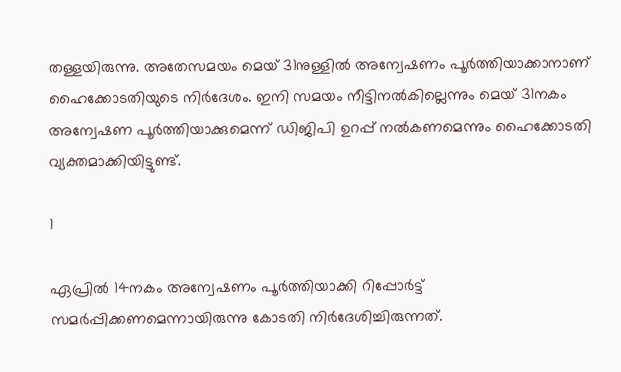തള്ളയിരുന്നു. അതേസമയം മെയ് 31നുള്ളില്‍ അന്വേഷണം പൂര്‍ത്തിയാക്കാനാണ് ഹൈക്കോടതിയുടെ നിര്‍ദേശം. ഇനി സമയം നീട്ടിനല്‍കില്ലെന്നും മെയ് 31നകം അന്വേഷണ പൂര്‍ത്തിയാക്കുമെന്ന് ഡിജിപി ഉറപ്പ് നല്‍കണമെന്നും ഹൈക്കോടതി വ്യക്തമാക്കിയിട്ടുണ്ട്.

1

ഏപ്രില്‍ 14നകം അന്വേഷണം പൂര്‍ത്തിയാക്കി റിപ്പോര്‍ട്ട് സമര്‍പ്പിക്കണമെന്നായിരുന്നു കോടതി നിര്‍ദേശിച്ചിരുന്നത്.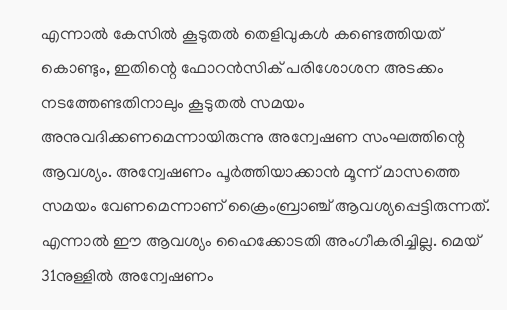എന്നാല്‍ കേസില്‍ കൂടുതല്‍ തെളിവുകള്‍ കണ്ടെത്തിയത് കൊണ്ടും, ഇതിന്റെ ഫോറന്‍സിക് പരിശോശന അടക്കം നടത്തേണ്ടതിനാലും കൂടുതല്‍ സമയം അനുവദിക്കണമെന്നായിരുന്നു അന്വേഷണ സംഘത്തിന്റെ ആവശ്യം. അന്വേഷണം പൂര്‍ത്തിയാക്കാന്‍ മൂന്ന് മാസത്തെ സമയം വേണമെന്നാണ് ക്രൈംബ്രാഞ്ച് ആവശ്യപ്പെട്ടിരുന്നത്. എന്നാല്‍ ഈ ആവശ്യം ഹൈക്കോടതി അംഗീകരിച്ചില്ല. മെയ് 31നുള്ളില്‍ അന്വേഷണം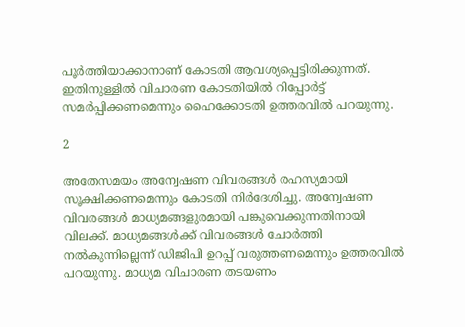പൂര്‍ത്തിയാക്കാനാണ് കോടതി ആവശ്യപ്പെട്ടിരിക്കുന്നത്. ഇതിനുള്ളില്‍ വിചാരണ കോടതിയില്‍ റിപ്പോര്‍ട്ട് സമര്‍പ്പിക്കണമെന്നും ഹൈക്കോടതി ഉത്തരവില്‍ പറയുന്നു.

2

അതേസമയം അന്വേഷണ വിവരങ്ങള്‍ രഹസ്യമായി സൂക്ഷിക്കണമെന്നും കോടതി നിര്‍ദേശിച്ചു. അന്വേഷണ വിവരങ്ങള്‍ മാധ്യമങ്ങളുരമായി പങ്കുവെക്കുന്നതിനായി വിലക്ക്. മാധ്യമങ്ങള്‍ക്ക് വിവരങ്ങള്‍ ചോര്‍ത്തി നല്‍കുന്നില്ലെന്ന് ഡിജിപി ഉറപ്പ് വരുത്തണമെന്നും ഉത്തരവില്‍ പറയുന്നു. മാധ്യമ വിചാരണ തടയണം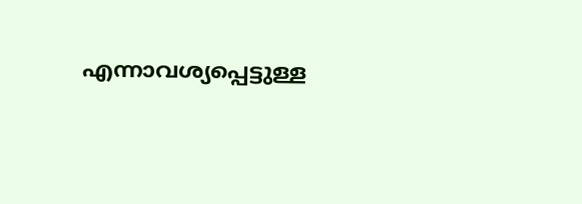എന്നാവശ്യപ്പെട്ടുള്ള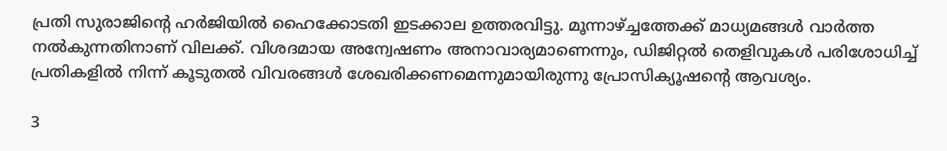പ്രതി സുരാജിന്റെ ഹര്‍ജിയില്‍ ഹൈക്കോടതി ഇടക്കാല ഉത്തരവിട്ടു. മൂന്നാഴ്ച്ചത്തേക്ക് മാധ്യമങ്ങള്‍ വാര്‍ത്ത നല്‍കുന്നതിനാണ് വിലക്ക്. വിശദമായ അന്വേഷണം അനാവാര്യമാണെന്നും, ഡിജിറ്റല്‍ തെളിവുകള്‍ പരിശോധിച്ച് പ്രതികളില്‍ നിന്ന് കൂടുതല്‍ വിവരങ്ങള്‍ ശേഖരിക്കണമെന്നുമായിരുന്നു പ്രോസിക്യൂഷന്റെ ആവശ്യം.

3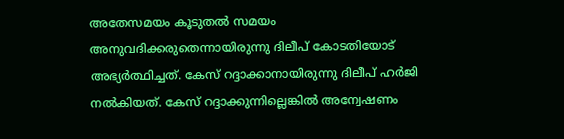അതേസമയം കൂടുതല്‍ സമയം അനുവദിക്കരുതെന്നായിരുന്നു ദിലീപ് കോടതിയോട് അഭ്യര്‍ത്ഥിച്ചത്. കേസ് റദ്ദാക്കാനായിരുന്നു ദിലീപ് ഹര്‍ജി നല്‍കിയത്. കേസ് റദ്ദാക്കുന്നില്ലെങ്കില്‍ അന്വേഷണം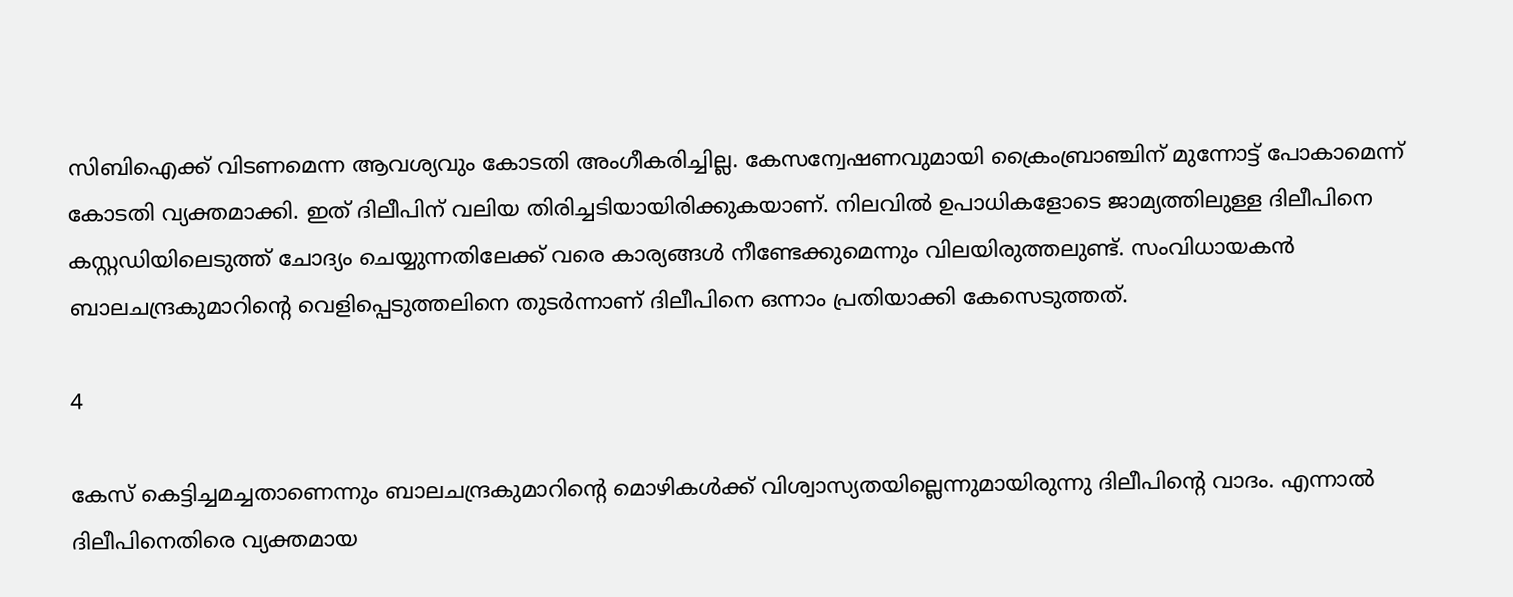സിബിഐക്ക് വിടണമെന്ന ആവശ്യവും കോടതി അംഗീകരിച്ചില്ല. കേസന്വേഷണവുമായി ക്രൈംബ്രാഞ്ചിന് മുന്നോട്ട് പോകാമെന്ന് കോടതി വ്യക്തമാക്കി. ഇത് ദിലീപിന് വലിയ തിരിച്ചടിയായിരിക്കുകയാണ്. നിലവില്‍ ഉപാധികളോടെ ജാമ്യത്തിലുള്ള ദിലീപിനെ കസ്റ്റഡിയിലെടുത്ത് ചോദ്യം ചെയ്യുന്നതിലേക്ക് വരെ കാര്യങ്ങള്‍ നീണ്ടേക്കുമെന്നും വിലയിരുത്തലുണ്ട്. സംവിധായകന്‍ ബാലചന്ദ്രകുമാറിന്റെ വെളിപ്പെടുത്തലിനെ തുടര്‍ന്നാണ് ദിലീപിനെ ഒന്നാം പ്രതിയാക്കി കേസെടുത്തത്.

4

കേസ് കെട്ടിച്ചമച്ചതാണെന്നും ബാലചന്ദ്രകുമാറിന്റെ മൊഴികള്‍ക്ക് വിശ്വാസ്യതയില്ലെന്നുമായിരുന്നു ദിലീപിന്റെ വാദം. എന്നാല്‍ ദിലീപിനെതിരെ വ്യക്തമായ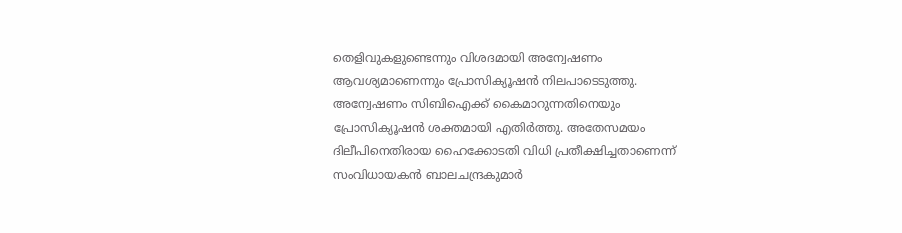തെളിവുകളുണ്ടെന്നും വിശദമായി അന്വേഷണം ആവശ്യമാണെന്നും പ്രോസിക്യൂഷന്‍ നിലപാടെടുത്തു. അന്വേഷണം സിബിഐക്ക് കൈമാറുന്നതിനെയും പ്രോസിക്യൂഷന്‍ ശക്തമായി എതിര്‍ത്തു. അതേസമയം ദിലീപിനെതിരായ ഹൈക്കോടതി വിധി പ്രതീക്ഷിച്ചതാണെന്ന് സംവിധായകന്‍ ബാലചന്ദ്രകുമാര്‍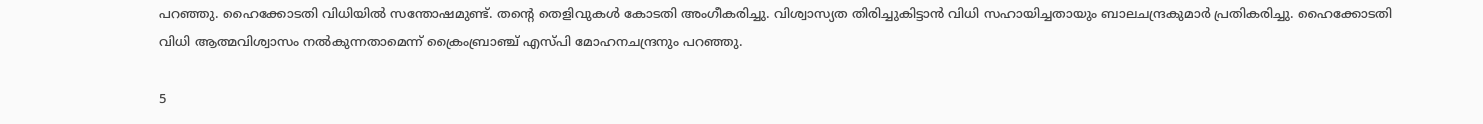പറഞ്ഞു. ഹൈക്കോടതി വിധിയില്‍ സന്തോഷമുണ്ട്. തന്റെ തെളിവുകള്‍ കോടതി അംഗീകരിച്ചു. വിശ്വാസ്യത തിരിച്ചുകിട്ടാന്‍ വിധി സഹായിച്ചതായും ബാലചന്ദ്രകുമാര്‍ പ്രതികരിച്ചു. ഹൈക്കോടതി വിധി ആത്മവിശ്വാസം നല്‍കുന്നതാമെന്ന് ക്രൈംബ്രാഞ്ച് എസ്പി മോഹനചന്ദ്രനും പറഞ്ഞു.

5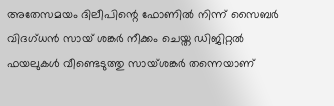അതേസമയം ദിലീപിന്റെ ഫോണില്‍ നിന്ന് സൈബര്‍ വിദഗ്ധന്‍ സായ് ശങ്കര്‍ നീക്കം ചെയ്ത ഡിജിറ്റല്‍ ഫയലുകള്‍ വീണ്ടെടുത്തു സായ്ശങ്കര്‍ തന്നെയാണ്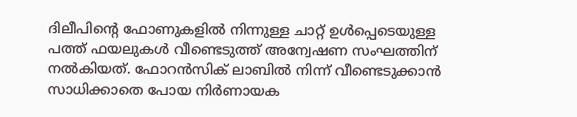ദിലീപിന്റെ ഫോണുകളില്‍ നിന്നുള്ള ചാറ്റ് ഉള്‍പ്പെടെയുള്ള പത്ത് ഫയലുകള്‍ വീണ്ടെടുത്ത് അന്വേഷണ സംഘത്തിന് നല്‍കിയത്. ഫോറന്‍സിക് ലാബില്‍ നിന്ന് വീണ്ടെടുക്കാന്‍ സാധിക്കാതെ പോയ നിര്‍ണായക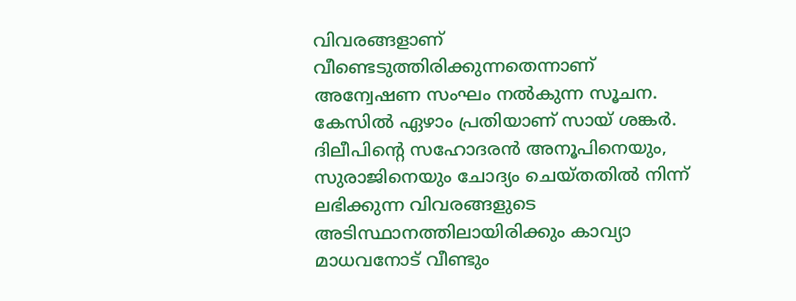വിവരങ്ങളാണ് വീണ്ടെടുത്തിരിക്കുന്നതെന്നാണ് അന്വേഷണ സംഘം നല്‍കുന്ന സൂചന. കേസില്‍ ഏഴാം പ്രതിയാണ് സായ് ശങ്കര്‍. ദിലീപിന്റെ സഹോദരന്‍ അനൂപിനെയും, സുരാജിനെയും ചോദ്യം ചെയ്തതില്‍ നിന്ന് ലഭിക്കുന്ന വിവരങ്ങളുടെ അടിസ്ഥാനത്തിലായിരിക്കും കാവ്യാ മാധവനോട് വീണ്ടും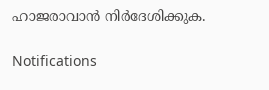ഹാജരാവാന്‍ നിര്‍ദേശിക്കുക.

Notifications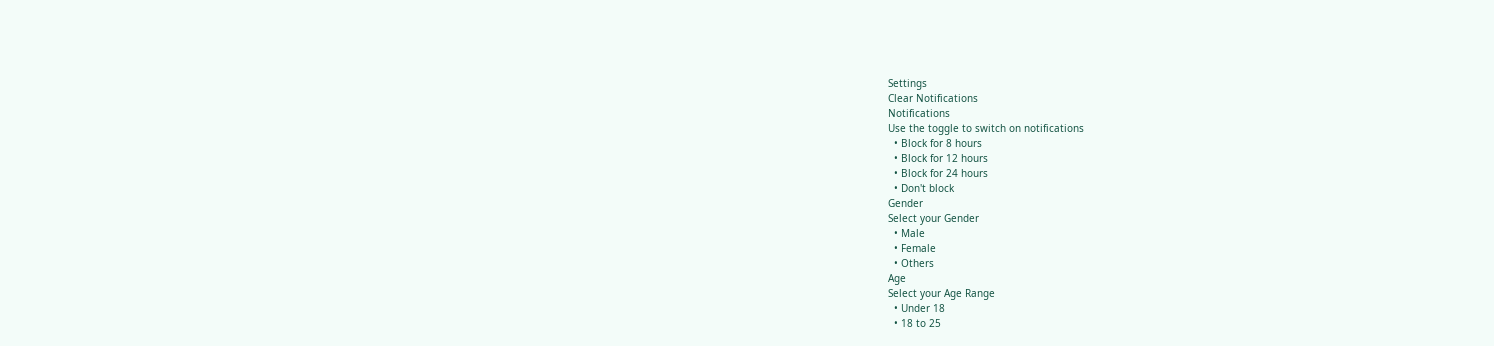Settings
Clear Notifications
Notifications
Use the toggle to switch on notifications
  • Block for 8 hours
  • Block for 12 hours
  • Block for 24 hours
  • Don't block
Gender
Select your Gender
  • Male
  • Female
  • Others
Age
Select your Age Range
  • Under 18
  • 18 to 25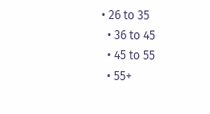• 26 to 35
  • 36 to 45
  • 45 to 55
  • 55+